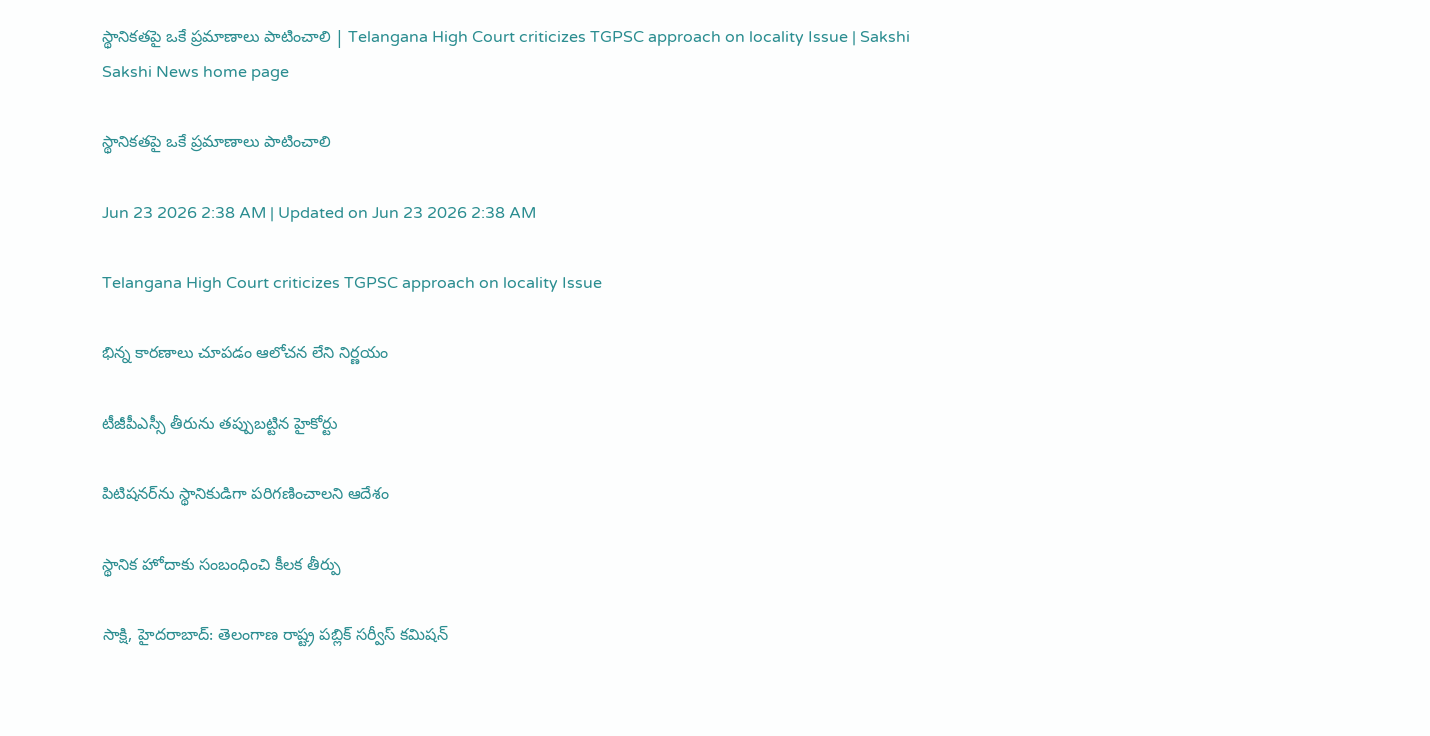స్థానికతపై ఒకే ప్రమాణాలు పాటించాలి | Telangana High Court criticizes TGPSC approach on locality Issue | Sakshi
Sakshi News home page

స్థానికతపై ఒకే ప్రమాణాలు పాటించాలి

Jun 23 2026 2:38 AM | Updated on Jun 23 2026 2:38 AM

Telangana High Court criticizes TGPSC approach on locality Issue

భిన్న కారణాలు చూపడం ఆలోచన లేని నిర్ణయం

టీజీపీఎస్సీ తీరును తప్పుబట్టిన హైకోర్టు

పిటిషనర్‌ను స్థానికుడిగా పరిగణించాలని ఆదేశం

స్థానిక హోదాకు సంబంధించి కీలక తీర్పు

సాక్షి, హైదరాబాద్‌: తెలంగాణ రాష్ట్ర పబ్లిక్‌ సర్వీస్‌ కమిషన్‌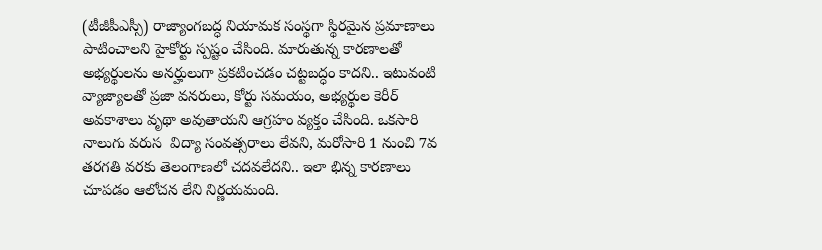(టీజీపీఎస్సీ) రాజ్యాంగబద్ధ నియామక సంస్థగా స్థిరమైన ప్రమాణాలు పాటించాలని హైకోర్టు స్పష్టం చేసింది. మారుతున్న కారణాలతో అభ్యర్థులను అనర్హులుగా ప్రకటించడం చట్టబద్ధం కాదని.. ఇటువంటి వ్యాజ్యాలతో ప్రజా వనరులు, కోర్టు సమయం, అభ్యర్థుల కెరీర్‌ అవకాశాలు వృథా అవుతాయని ఆగ్రహం వ్యక్తం చేసింది. ఒకసారి నాలుగు వరుస  విద్యా సంవత్సరాలు లేవని, మరోసారి 1 నుంచి 7వ తరగతి వరకు తెలంగాణలో చదవలేదని.. ఇలా భిన్న కారణాలు చూపడం ఆలోచన లేని నిర్ణయమంది.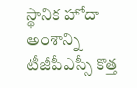స్థానిక హోదా అంశాన్ని టీజీపీఎస్సీ కొత్త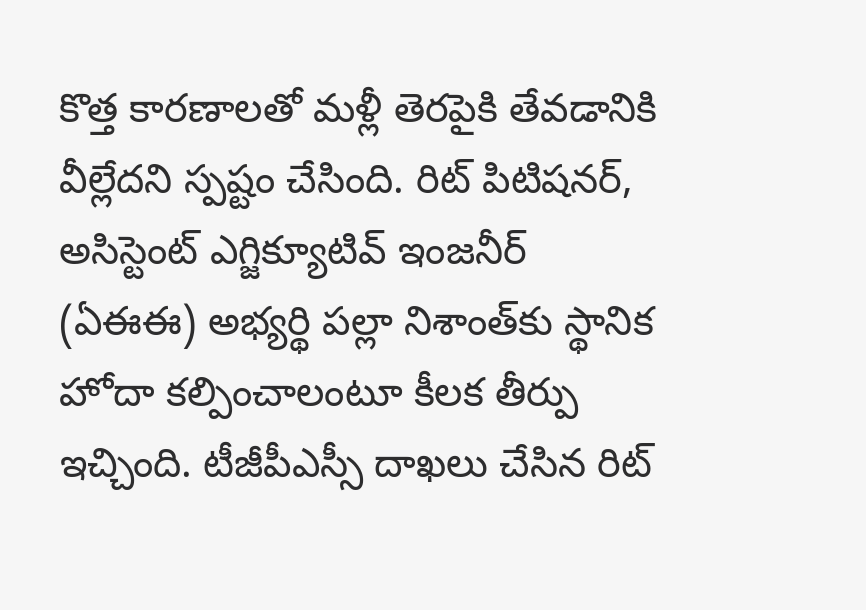కొత్త కారణాలతో మళ్లీ తెరపైకి తేవడానికి వీల్లేదని స్పష్టం చేసింది. రిట్‌ పిటిషనర్, అసిస్టెంట్‌ ఎగ్జిక్యూటివ్‌ ఇంజనీర్‌ (ఏఈఈ) అభ్యర్థి పల్లా నిశాంత్‌కు స్థానిక హోదా కల్పించాలంటూ కీలక తీర్పు ఇచ్చింది. టీజీపీఎస్సీ దాఖలు చేసిన రిట్‌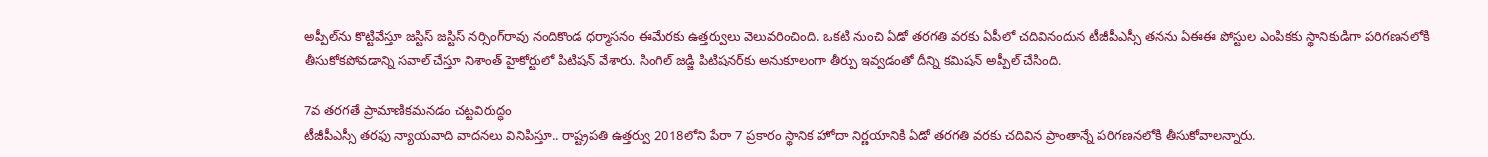అప్పీల్‌ను కొట్టివేస్తూ జస్టిస్‌ జస్టిస్‌ నర్సింగ్‌రావు నందికొండ ధర్మాసనం ఈమేరకు ఉత్తర్వులు వెలువరించింది. ఒకటి నుంచి ఏడో తరగతి వరకు ఏపీలో చదివినందున టీజీపీఎస్సీ తనను ఏఈఈ పోస్టుల ఎంపికకు స్థానికుడిగా పరిగణనలోకి తీసుకోకపోవడాన్ని సవాల్‌ చేస్తూ నిశాంత్‌ హైకోర్టులో పిటిషన్‌ వేశారు. సింగిల్‌ జడ్జి పిటిషనర్‌కు అనుకూలంగా తీర్పు ఇవ్వడంతో దీన్ని కమిషన్‌ అప్పీల్‌ చేసింది.

7వ తరగతే ప్రామాణికమనడం చట్టవిరుద్ధం
టీజీపీఎస్సీ తరఫు న్యాయవాది వాదనలు వినిపిస్తూ.. రాష్ట్రపతి ఉత్తర్వు 2018లోని పేరా 7 ప్రకారం స్థానిక హోదా నిర్ణయానికి ఏడో తరగతి వరకు చదివిన ప్రాంతాన్నే పరిగణనలోకి తీసుకోవాలన్నారు.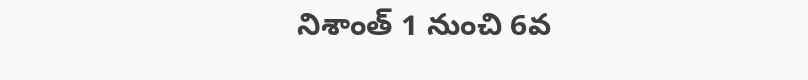నిశాంత్‌ 1 నుంచి 6వ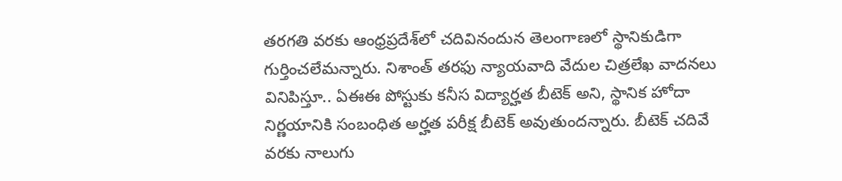తరగతి వరకు ఆంధ్రప్రదేశ్‌లో చదివినందున తెలంగాణలో స్థానికుడిగా గుర్తించలేమన్నారు. నిశాంత్‌ తరఫు న్యాయవాది వేదుల చిత్రలేఖ వాదనలు వినిపిస్తూ.. ఏఈఈ పోస్టుకు కనీస విద్యార్హత బీటెక్‌ అని, స్థానిక హోదా నిర్ణయానికి సంబంధిత అర్హత పరీక్ష బీటెక్‌ అవుతుందన్నారు. బీటెక్‌ చదివే వరకు నాలుగు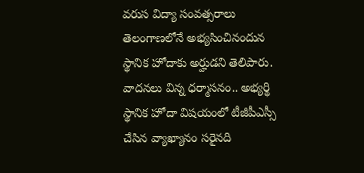వరుస విద్యా సంవత్సరాలు తెలంగాణలోనే అభ్యసించినందున స్థానిక హోదాకు అర్హుడని తెలిపారు. వాదనలు విన్న ధర్మాసనం.. అభ్యర్థి స్థానిక హోదా విషయంలో టీజీపీఎస్సీ చేసిన వ్యాఖ్యానం సరైనది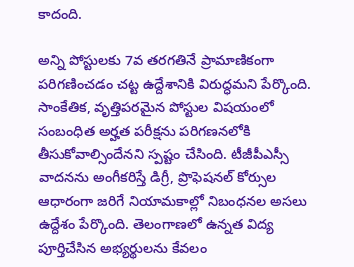కాదంది.

అన్ని పోస్టులకు 7వ తరగతినే ప్రామాణికంగా పరిగణించడం చట్ట ఉద్దేశానికి విరుద్ధమని పేర్కొంది. సాంకేతిక, వృత్తిపరమైన పోస్టుల విషయంలో సంబంధిత అర్హత పరీక్షను పరిగణనలోకి తీసుకోవాల్సిందేనని స్పష్టం చేసింది. టీజీపీఎస్సీ వాదనను అంగీకరిస్తే డిగ్రీ, ప్రొఫెషనల్‌ కోర్సుల ఆధారంగా జరిగే నియామకాల్లో నిబంధనల అసలు ఉద్దేశం పేర్కొంది. తెలంగాణలో ఉన్నత విద్య పూర్తిచేసిన అభ్యర్థులను కేవలం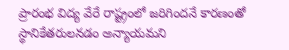ప్రారంభ విద్య వేరే రాష్ట్రంలో జరిగిందనే కారణంతో స్థానికేతరులనడం అన్యాయమని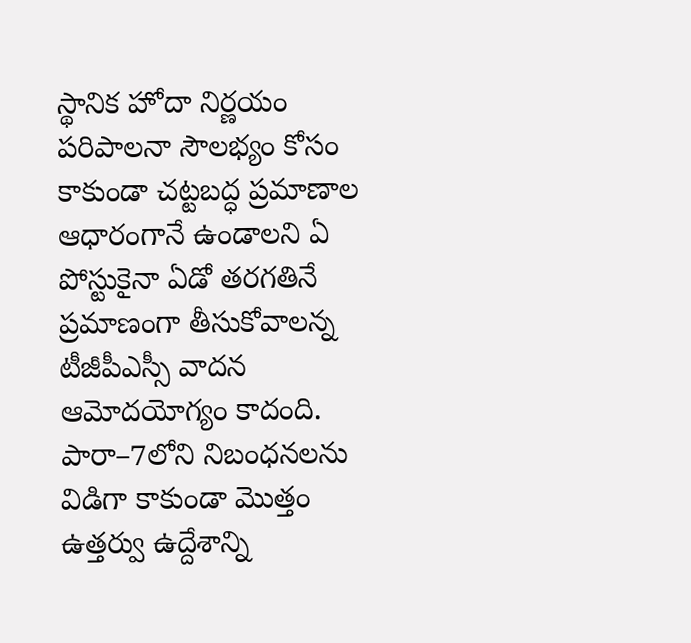స్థానిక హోదా నిర్ణయం పరిపాలనా సౌలభ్యం కోసం కాకుండా చట్టబద్ధ ప్రమాణాల ఆధారంగానే ఉండాలని ఏ పోస్టుకైనా ఏడో తరగతినే ప్రమాణంగా తీసుకోవాలన్న టీజీపీఎస్సీ వాదన ఆమోదయోగ్యం కాదంది. పారా–7లోని నిబంధనలను విడిగా కాకుండా మొత్తం ఉత్తర్వు ఉద్దేశాన్ని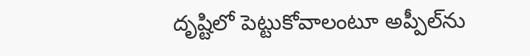దృష్టిలో పెట్టుకోవాలంటూ అప్పీల్‌ను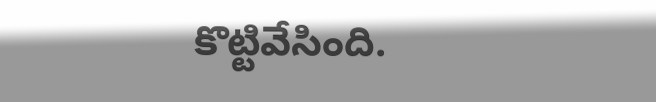కొట్టివేసింది.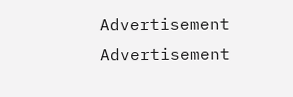Advertisement
Advertisement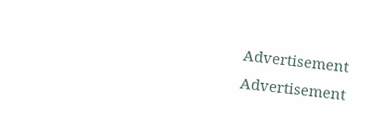Advertisement
Advertisement